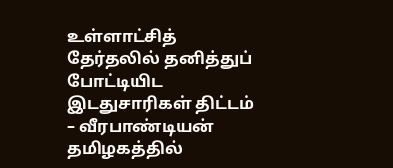உள்ளாட்சித் தேர்தலில் தனித்துப் போட்டியிட இடதுசாரிகள் திட்டம் – வீரபாண்டியன்
தமிழகத்தில்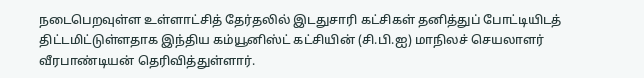நடைபெறவுள்ள உள்ளாட்சித் தேர்தலில் இடதுசாரி கட்சிகள் தனித்துப் போட்டியிடத் திட்டமிட்டுள்ளதாக இந்திய கம்யூனிஸ்ட் கட்சியின் (சி.பி.ஐ) மாநிலச் செயலாளர் வீரபாண்டியன் தெரிவித்துள்ளார்.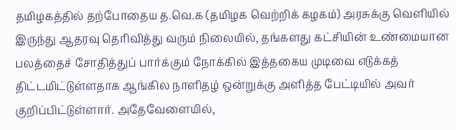தமிழகத்தில் தற்போதைய த.வெ.க (தமிழக வெற்றிக் கழகம்) அரசுக்கு வெளியில் இருந்து ஆதரவு தெரிவித்து வரும் நிலையில், தங்களது கட்சியின் உண்மையான பலத்தைச் சோதித்துப் பார்க்கும் நோக்கில் இத்தகைய முடிவை எடுக்கத் திட்டமிட்டுள்ளதாக ஆங்கில நாளிதழ் ஒன்றுக்கு அளித்த பேட்டியில் அவர் குறிப்பிட்டுள்ளார். அதேவேளையில்,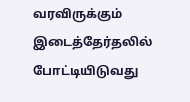வரவிருக்கும் இடைத்தேர்தலில் போட்டியிடுவது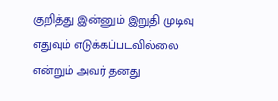குறித்து இன்னும் இறுதி முடிவு எதுவும் எடுக்கப்படவில்லை என்றும் அவர் தனது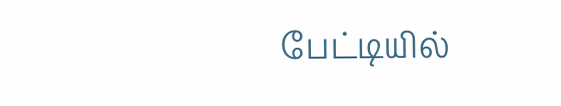பேட்டியில்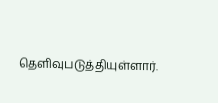தெளிவுபடுத்தியுள்ளார்.